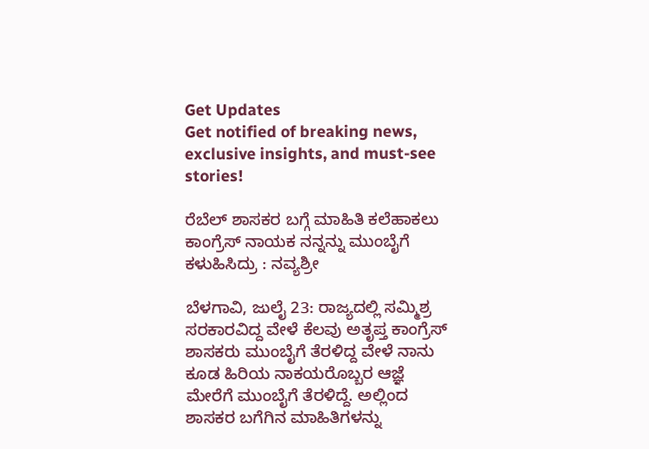Get Updates
Get notified of breaking news, exclusive insights, and must-see stories!

ರೆಬೆಲ್‌ ಶಾಸಕರ ಬಗ್ಗೆ ಮಾಹಿತಿ ಕಲೆಹಾಕಲು ಕಾಂಗ್ರೆಸ್ ನಾಯಕ ನನ್ನನ್ನು ಮುಂಬೈಗೆ ಕಳುಹಿಸಿದ್ರು : ನವ್ಯಶ್ರೀ

ಬೆಳಗಾವಿ, ಜುಲೈ 23: ರಾಜ್ಯದಲ್ಲಿ ಸಮ್ಮಿಶ್ರ ಸರಕಾರವಿದ್ದ ವೇಳೆ ಕೆಲವು ಅತೃಪ್ತ ಕಾಂಗ್ರೆಸ್‌ ಶಾಸಕರು ಮುಂಬೈಗೆ ತೆರಳಿದ್ದ ವೇಳೆ ನಾನು ಕೂಡ ಹಿರಿಯ ನಾಕಯರೊಬ್ಬರ ಆಜ್ಞೆ ಮೇರೆಗೆ ಮುಂಬೈಗೆ ತೆರಳಿದ್ದೆ. ಅಲ್ಲಿಂದ ಶಾಸಕರ ಬಗೆಗಿನ ಮಾಹಿತಿಗಳನ್ನು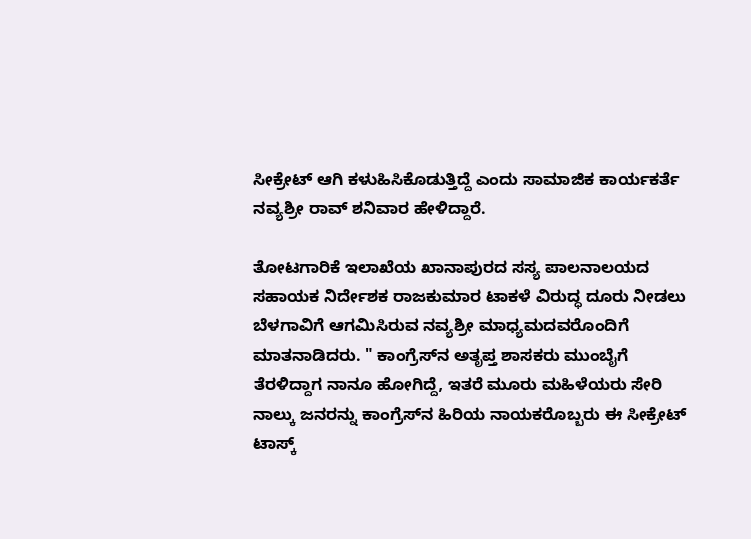ಸೀಕ್ರೇಟ್‌ ಆಗಿ ಕಳುಹಿಸಿಕೊಡುತ್ತಿದ್ದೆ ಎಂದು ಸಾಮಾಜಿಕ ಕಾರ್ಯಕರ್ತೆ ನವ್ಯಶ್ರೀ ರಾವ್‌ ಶನಿವಾರ ಹೇಳಿದ್ದಾರೆ.

ತೋಟಗಾರಿಕೆ ಇಲಾಖೆಯ ಖಾನಾಪುರದ ಸಸ್ಯ ಪಾಲನಾಲಯದ ಸಹಾಯಕ ನಿರ್ದೇಶಕ ರಾಜಕುಮಾರ ಟಾಕಳೆ ವಿರುದ್ಧ ದೂರು ನೀಡಲು ಬೆಳಗಾವಿಗೆ ಆಗಮಿಸಿರುವ ನವ್ಯಶ್ರೀ ಮಾಧ್ಯಮದವರೊಂದಿಗೆ ಮಾತನಾಡಿದರು. " ಕಾಂಗ್ರೆಸ್‌ನ ಅತೃಪ್ತ ಶಾಸಕರು ಮುಂಬೈಗೆ ತೆರಳಿದ್ದಾಗ ನಾನೂ ಹೋಗಿದ್ದೆ, ಇತರೆ ಮೂರು ಮಹಿಳೆಯರು ಸೇರಿ ನಾಲ್ಕು ಜನರನ್ನು ಕಾಂಗ್ರೆಸ್‌ನ ಹಿರಿಯ ನಾಯಕರೊಬ್ಬರು ಈ ಸೀಕ್ರೇಟ್‌ ಟಾಸ್ಕ್‌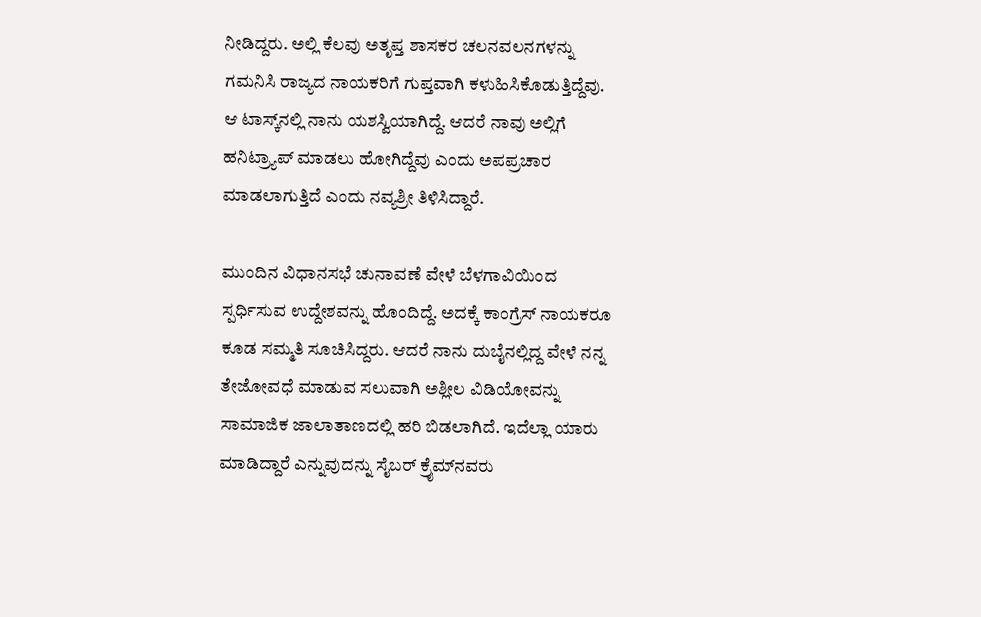ನೀಡಿದ್ದರು. ಅಲ್ಲಿ ಕೆಲವು ಅತೃಪ್ತ ಶಾಸಕರ ಚಲನವಲನಗಳನ್ನು ಗಮನಿಸಿ ರಾಜ್ಯದ ನಾಯಕರಿಗೆ ಗುಪ್ತವಾಗಿ ಕಳುಹಿಸಿಕೊಡುತ್ತಿದ್ದೆವು. ಆ ಟಾಸ್ಕ್‌ನಲ್ಲಿ ನಾನು ಯಶಸ್ವಿಯಾಗಿದ್ದೆ. ಆದರೆ ನಾವು ಅಲ್ಲಿಗೆ ಹನಿಟ್ರ್ಯಾಪ್ ಮಾಡಲು ಹೋಗಿದ್ದೆವು ಎಂದು ಅಪಪ್ರಚಾರ ಮಾಡಲಾಗುತ್ತಿದೆ ಎಂದು ನವ್ಯಶ್ರೀ ತಿಳಿಸಿದ್ದಾರೆ.

ಮುಂದಿನ ವಿಧಾನಸಭೆ ಚುನಾವಣೆ ವೇಳೆ ಬೆಳಗಾವಿಯಿಂದ ಸ್ಪರ್ಧಿಸುವ ಉದ್ದೇಶವನ್ನು ಹೊಂದಿದ್ದೆ. ಅದಕ್ಕೆ ಕಾಂಗ್ರೆಸ್‌ ನಾಯಕರೂ ಕೂಡ ಸಮ್ಮತಿ ಸೂಚಿಸಿದ್ದರು. ಆದರೆ ನಾನು ದುಬೈನಲ್ಲಿದ್ದ ವೇಳೆ ನನ್ನ ತೇಜೋವಧೆ ಮಾಡುವ ಸಲುವಾಗಿ ಅಶ್ಲೀಲ ವಿಡಿಯೋವನ್ನು ಸಾಮಾಜಿಕ ಜಾಲಾತಾಣದಲ್ಲಿ ಹರಿ ಬಿಡಲಾಗಿದೆ. ಇದೆಲ್ಲಾ ಯಾರು ಮಾಡಿದ್ದಾರೆ ಎನ್ನುವುದನ್ನು ಸೈಬರ್ ಕ್ರೈಮ್‌ನವರು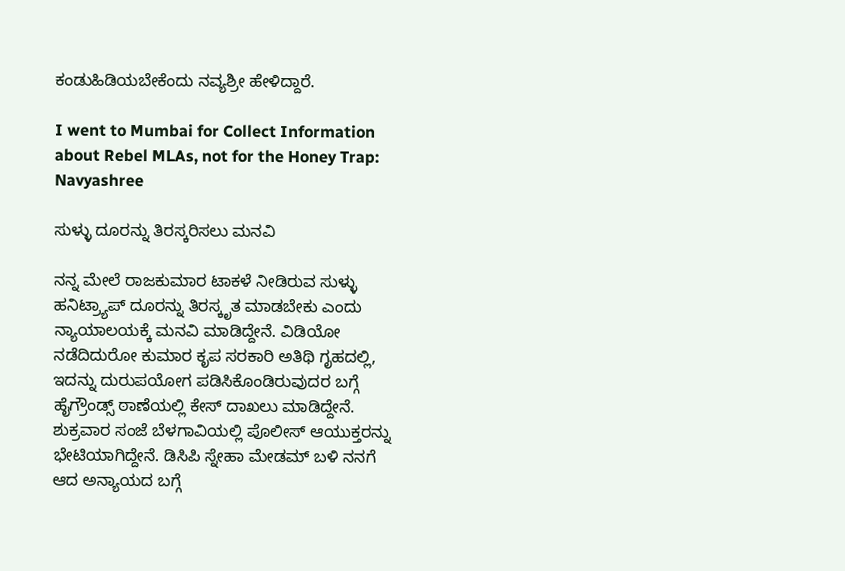ಕಂಡುಹಿಡಿಯಬೇಕೆಂದು ನವ್ಯಶ್ರೀ ಹೇಳಿದ್ದಾರೆ.

I went to Mumbai for Collect Information about Rebel MLAs, not for the Honey Trap: Navyashree

ಸುಳ್ಳು ‌ದೂರನ್ನು ತಿರಸ್ಕರಿಸಲು ಮನವಿ

ನನ್ನ ಮೇಲೆ ರಾಜಕುಮಾರ ಟಾಕಳೆ ನೀಡಿರುವ ಸುಳ್ಳು ಹನಿಟ್ರ್ಯಾಪ್ ‌ದೂರನ್ನು ತಿರಸ್ಕೃತ ಮಾಡಬೇಕು ಎಂದು ನ್ಯಾಯಾಲಯಕ್ಕೆ ಮನವಿ ಮಾಡಿದ್ದೇನೆ. ವಿಡಿಯೋ ನಡೆದಿದುರೋ ಕುಮಾರ ಕೃಪ ಸರಕಾರಿ ಅತಿಥಿ ಗೃಹದಲ್ಲಿ, ಇದನ್ನು ದುರುಪಯೋಗ ಪಡಿಸಿಕೊಂಡಿರುವುದರ ಬಗ್ಗೆ ಹೈಗ್ರೌಂಡ್ಸ್ ಠಾಣೆಯಲ್ಲಿ ಕೇಸ್ ದಾಖಲು ಮಾಡಿದ್ದೇನೆ. ಶುಕ್ರವಾರ ಸಂಜೆ ಬೆಳಗಾವಿಯಲ್ಲಿ ಪೊಲೀಸ್‌ ಆಯುಕ್ತರನ್ನು ಭೇಟಿಯಾಗಿದ್ದೇನೆ. ಡಿಸಿಪಿ ಸ್ನೇಹಾ ಮೇಡಮ್‌ ಬಳಿ ನನಗೆ ಆದ ಅನ್ಯಾಯದ ಬಗ್ಗೆ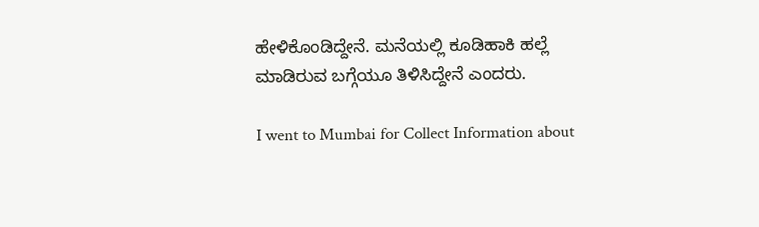ಹೇಳಿಕೊಂಡಿದ್ದೇನೆ. ಮನೆಯಲ್ಲಿ ಕೂಡಿಹಾಕಿ ಹಲ್ಲೆ ಮಾಡಿರುವ ಬಗ್ಗೆಯೂ ತಿಳಿಸಿದ್ದೇನೆ ಎಂದರು.

I went to Mumbai for Collect Information about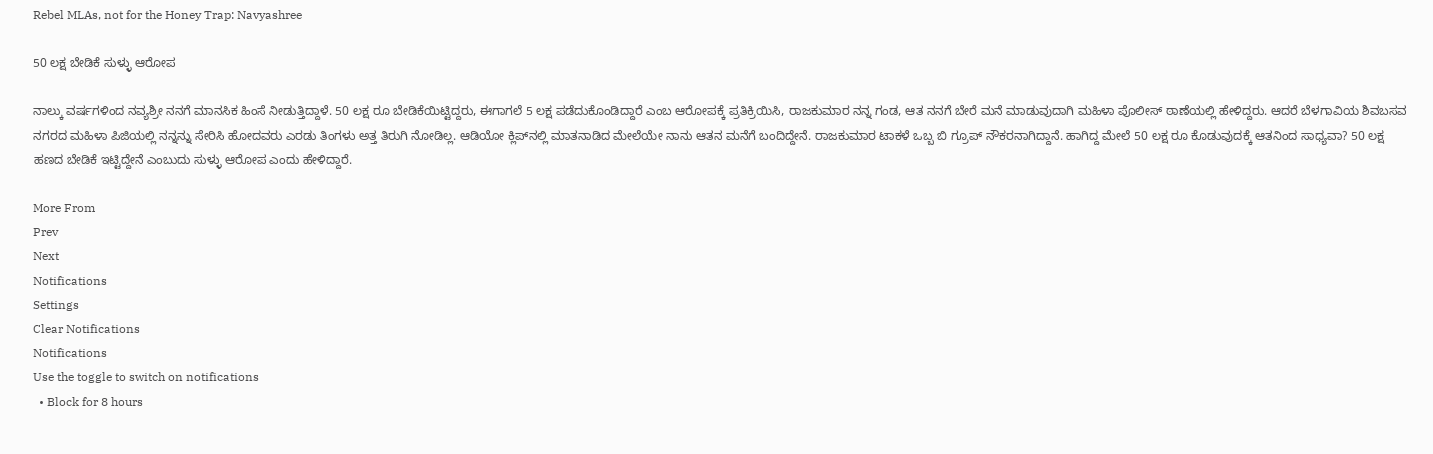Rebel MLAs, not for the Honey Trap: Navyashree

50 ಲಕ್ಷ ಬೇಡಿಕೆ ಸುಳ್ಳು ಆರೋಪ

ನಾಲ್ಕು ವರ್ಷಗಳಿಂದ ನವ್ಯಶ್ರೀ ನನಗೆ ಮಾನಸಿಕ ಹಿಂಸೆ ನೀಡುತ್ತಿದ್ದಾಳೆ. 50 ಲಕ್ಷ ರೂ ಬೇಡಿಕೆಯಿಟ್ಟಿದ್ದರು, ಈಗಾಗಲೆ 5 ಲಕ್ಷ ಪಡೆದುಕೊಂಡಿದ್ದಾರೆ ಎಂಬ ಆರೋಪಕ್ಕೆ ಪ್ರತಿಕ್ರಿಯಿಸಿ, ರಾಜಕುಮಾರ ನನ್ನ ಗಂಡ, ಆತ ನನಗೆ ಬೇರೆ ಮನೆ ಮಾಡುವುದಾಗಿ ಮಹಿಳಾ ಪೊಲೀಸ್‌ ಠಾಣೆಯಲ್ಲಿ ಹೇಳಿದ್ದರು. ಆದರೆ ಬೆಳಗಾವಿಯ ಶಿವಬಸವ ನಗರದ ಮಹಿಳಾ ಪಿಜಿಯಲ್ಲಿ ನನ್ನನ್ನು ಸೇರಿಸಿ ಹೋದವರು ಎರಡು ತಿಂಗಳು ಅತ್ತ ತಿರುಗಿ ನೋಡಿಲ್ಲ. ಆಡಿಯೋ ಕ್ಲಿಪ್‌ನಲ್ಲಿ‌ ಮಾತನಾಡಿದ ಮೇಲೆಯೇ ನಾನು ಆತನ ಮನೆಗೆ ಬಂದಿದ್ದೇನೆ. ರಾಜಕುಮಾರ ಟಾಕಳೆ ಒಬ್ಬ ಬಿ ಗ್ರೂಪ್ ನೌಕರನಾಗಿದ್ದಾನೆ. ಹಾಗಿದ್ದ ಮೇಲೆ 50 ಲಕ್ಷ ರೂ ಕೊಡುವುದಕ್ಕೆ ಆತನಿಂದ ಸಾಧ್ಯವಾ? 50 ಲಕ್ಷ ಹಣದ ಬೇಡಿಕೆ ಇಟ್ಟಿದ್ದೇನೆ ಎಂಬುದು ಸುಳ್ಳು ಆರೋಪ ಎಂದು ಹೇಳಿದ್ದಾರೆ.

More From
Prev
Next
Notifications
Settings
Clear Notifications
Notifications
Use the toggle to switch on notifications
  • Block for 8 hours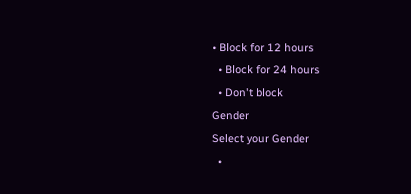• Block for 12 hours
  • Block for 24 hours
  • Don't block
Gender
Select your Gender
  •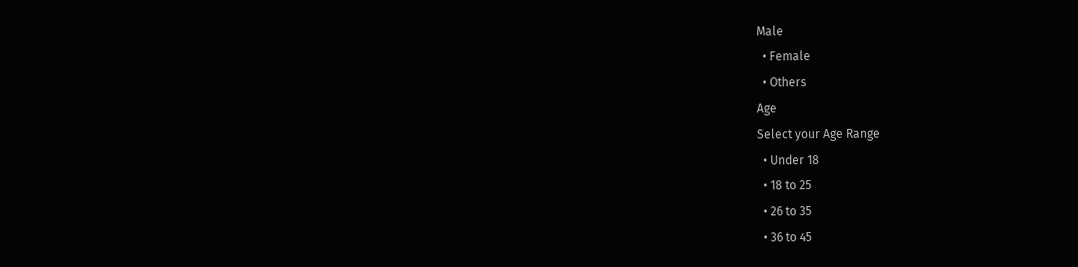Male
  • Female
  • Others
Age
Select your Age Range
  • Under 18
  • 18 to 25
  • 26 to 35
  • 36 to 45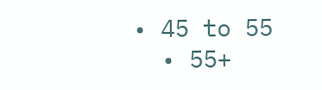• 45 to 55
  • 55+